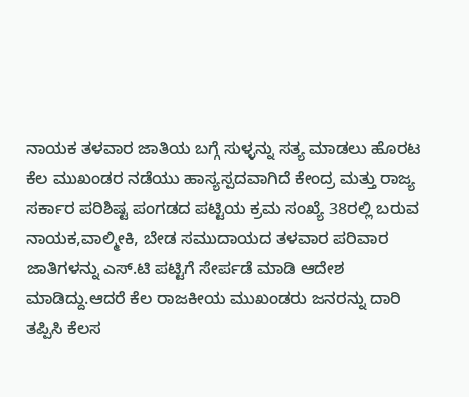ನಾಯಕ ತಳವಾರ ಜಾತಿಯ ಬಗ್ಗೆ ಸುಳ್ಳನ್ನು ಸತ್ಯ ಮಾಡಲು ಹೊರಟ ಕೆಲ ಮುಖಂಡರ ನಡೆಯು ಹಾಸ್ಯಸ್ಪದವಾಗಿದೆ ಕೇಂದ್ರ ಮತ್ತು ರಾಜ್ಯ ಸರ್ಕಾರ ಪರಿಶಿಷ್ಟ ಪಂಗಡದ ಪಟ್ಟಿಯ ಕ್ರಮ ಸಂಖ್ಯೆ 38ರಲ್ಲಿ ಬರುವ ನಾಯಕ,ವಾಲ್ಮೀಕಿ, ಬೇಡ ಸಮುದಾಯದ ತಳವಾರ ಪರಿವಾರ ಜಾತಿಗಳನ್ನು ಎಸ್.ಟಿ ಪಟ್ಟಿಗೆ ಸೇರ್ಪಡೆ ಮಾಡಿ ಆದೇಶ ಮಾಡಿದ್ದು.ಆದರೆ ಕೆಲ ರಾಜಕೀಯ ಮುಖಂಡರು ಜನರನ್ನು ದಾರಿ ತಪ್ಪಿಸಿ ಕೆಲಸ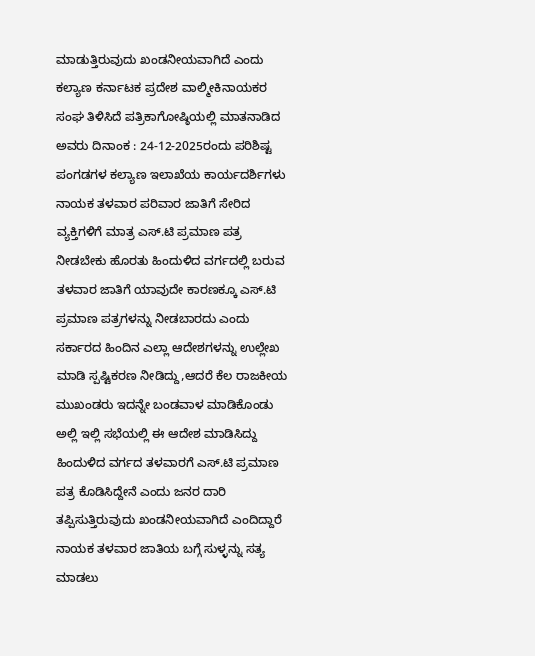ಮಾಡುತ್ತಿರುವುದು ಖಂಡನೀಯವಾಗಿದೆ ಎಂದು ಕಲ್ಯಾಣ ಕರ್ನಾಟಕ ಪ್ರದೇಶ ವಾಲ್ಮೀಕಿನಾಯಕರ ಸಂಘ ತಿಳಿಸಿದೆ ಪತ್ರಿಕಾಗೋಷ್ಠಿಯಲ್ಲಿ ಮಾತನಾಡಿದ ಅವರು ದಿನಾಂಕ : 24-12-2025ರಂದು ಪರಿಶಿಷ್ಟ ಪಂಗಡಗಳ ಕಲ್ಯಾಣ ಇಲಾಖೆಯ ಕಾರ್ಯದರ್ಶಿಗಳು ನಾಯಕ ತಳವಾರ ಪರಿವಾರ ಜಾತಿಗೆ ಸೇರಿದ ವ್ಯಕ್ತಿಗಳಿಗೆ ಮಾತ್ರ ಎಸ್.ಟಿ ಪ್ರಮಾಣ ಪತ್ರ ನೀಡಬೇಕು ಹೊರತು ಹಿಂದುಳಿದ ವರ್ಗದಲ್ಲಿ ಬರುವ ತಳವಾರ ಜಾತಿಗೆ ಯಾವುದೇ ಕಾರಣಕ್ಕೂ ಎಸ್.ಟಿ ಪ್ರಮಾಣ ಪತ್ರಗಳನ್ನು ನೀಡಬಾರದು ಎಂದು ಸರ್ಕಾರದ ಹಿಂದಿನ ಎಲ್ಲಾ ಆದೇಶಗಳನ್ನು ಉಲ್ಲೇಖ ಮಾಡಿ ಸ್ಪಷ್ಟಿಕರಣ ನೀಡಿದ್ದು,ಆದರೆ ಕೆಲ ರಾಜಕೀಯ ಮುಖಂಡರು ಇದನ್ನೇ ಬಂಡವಾಳ ಮಾಡಿಕೊಂಡು ಅಲ್ಲಿ ಇಲ್ಲಿ ಸಭೆಯಲ್ಲಿ ಈ ಆದೇಶ ಮಾಡಿಸಿದ್ದು ಹಿಂದುಳಿದ ವರ್ಗದ ತಳವಾರಗೆ ಎಸ್.ಟಿ ಪ್ರಮಾಣ ಪತ್ರ ಕೊಡಿಸಿದ್ದೇನೆ ಎಂದು ಜನರ ದಾರಿ ತಪ್ಪಿಸುತ್ತಿರುವುದು ಖಂಡನೀಯವಾಗಿದೆ ಎಂದಿದ್ದಾರೆ
ನಾಯಕ ತಳವಾರ ಜಾತಿಯ ಬಗ್ಗೆ ಸುಳ್ಳನ್ನು ಸತ್ಯ ಮಾಡಲು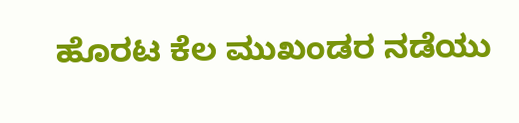ಹೊರಟ ಕೆಲ ಮುಖಂಡರ ನಡೆಯು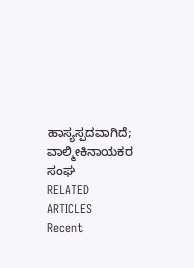ಹಾಸ್ಯಸ್ಪದವಾಗಿದೆ; ವಾಲ್ಮೀಕಿನಾಯಕರ ಸಂಘ
RELATED ARTICLES
Recent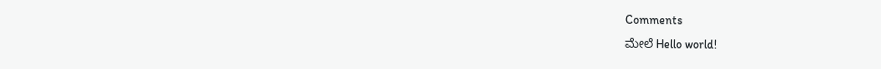Comments
ಮೇಲೆ Hello world!